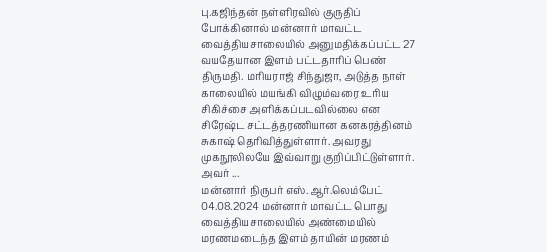பு.கஜிந்தன் நள்ளிரவில் குருதிப் போக்கினால் மன்னார் மாவட்ட வைத்தியசாலையில் அனுமதிக்கப்பட்ட 27 வயதேயான இளம் பட்டதாரிப் பெண் திருமதி. மரியராஜ் சிந்துஜா, அடுத்த நாள் காலையில் மயங்கி விழும்வரை உரிய சிகிச்சை அளிக்கப்படவில்லை என சிரேஷ்ட சட்டத்தரணியான கனகரத்தினம் சுகாஷ் தெரிவித்துள்ளார். அவரது முகநூலிலயே இவ்வாறு குறிப்பிட்டுள்ளார். அவர் ...
மன்னார் நிருபர் எஸ்.ஆர்.லெம்பேட் 04.08.2024 மன்னார் மாவட்ட பொது வைத்தியசாலையில் அண்மையில் மரணமடைந்த இளம் தாயின் மரணம்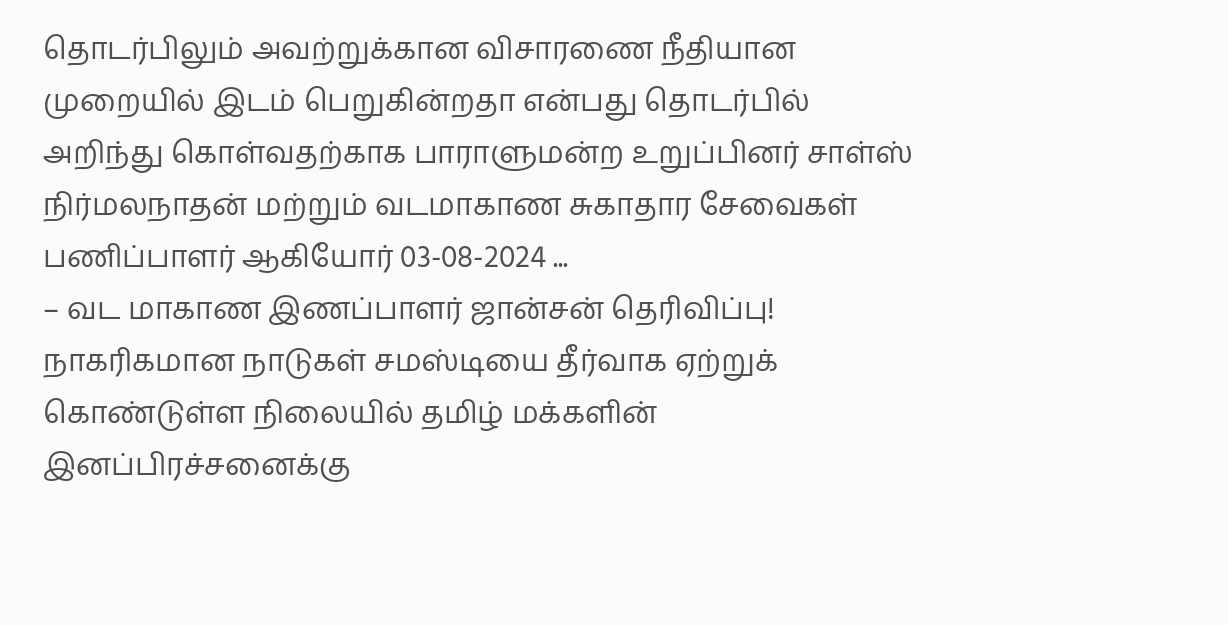தொடர்பிலும் அவற்றுக்கான விசாரணை நீதியான முறையில் இடம் பெறுகின்றதா என்பது தொடர்பில் அறிந்து கொள்வதற்காக பாராளுமன்ற உறுப்பினர் சாள்ஸ் நிர்மலநாதன் மற்றும் வடமாகாண சுகாதார சேவைகள் பணிப்பாளர் ஆகியோர் 03-08-2024 ...
– வட மாகாண இணப்பாளர் ஜான்சன் தெரிவிப்பு! நாகரிகமான நாடுகள் சமஸ்டியை தீர்வாக ஏற்றுக் கொண்டுள்ள நிலையில் தமிழ் மக்களின் இனப்பிரச்சனைக்கு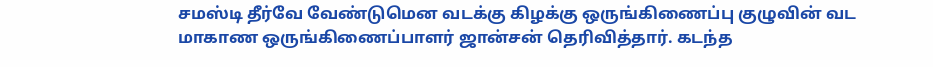சமஸ்டி தீர்வே வேண்டுமென வடக்கு கிழக்கு ஒருங்கிணைப்பு குழுவின் வட மாகாண ஒருங்கிணைப்பாளர் ஜான்சன் தெரிவித்தார். கடந்த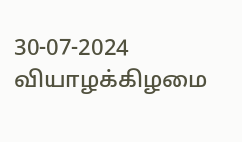30-07-2024 வியாழக்கிழமை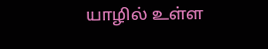யாழில் உள்ள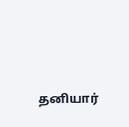தனியார்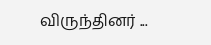விருந்தினர் ...